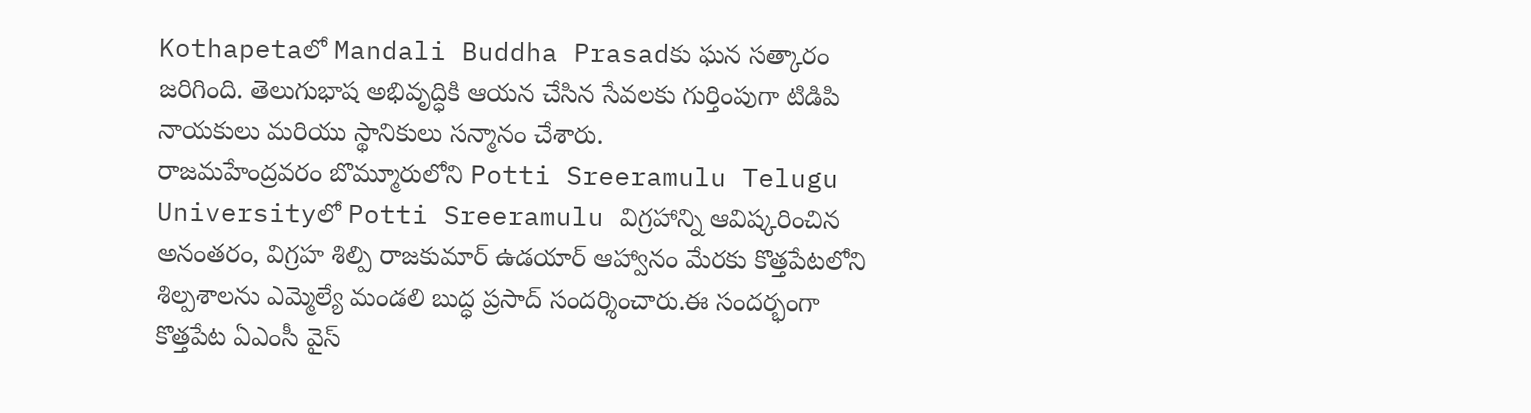Kothapetaలో Mandali Buddha Prasadకు ఘన సత్కారం జరిగింది. తెలుగుభాష అభివృద్ధికి ఆయన చేసిన సేవలకు గుర్తింపుగా టిడిపి నాయకులు మరియు స్థానికులు సన్మానం చేశారు.
రాజమహేంద్రవరం బొమ్మూరులోని Potti Sreeramulu Telugu Universityలో Potti Sreeramulu విగ్రహాన్ని ఆవిష్కరించిన అనంతరం, విగ్రహ శిల్పి రాజకుమార్ ఉడయార్ ఆహ్వానం మేరకు కొత్తపేటలోని శిల్పశాలను ఎమ్మెల్యే మండలి బుద్ధ ప్రసాద్ సందర్శించారు.ఈ సందర్భంగా కొత్తపేట ఏఎంసీ వైస్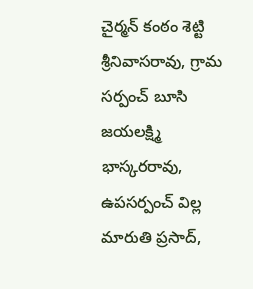చైర్మన్ కంఠం శెట్టి శ్రీనివాసరావు, గ్రామ సర్పంచ్ బూసి జయలక్ష్మి భాస్కరరావు, ఉపసర్పంచ్ విల్ల మారుతి ప్రసాద్,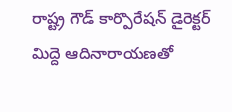రాష్ట్ర గౌడ్ కార్పొరేషన్ డైరెక్టర్ మిద్దె ఆదినారాయణతో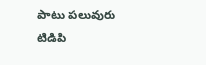పాటు పలువురు టిడిపి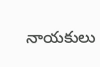నాయకులు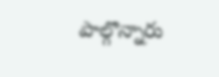పాల్గొన్నారు